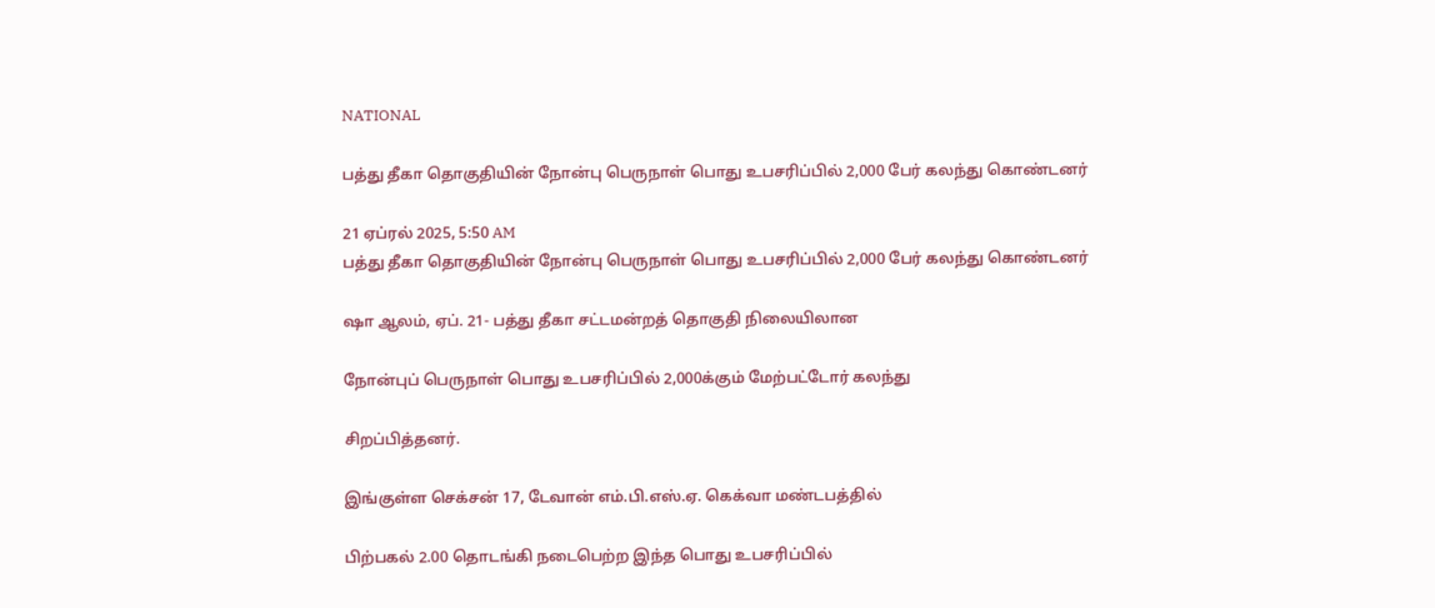NATIONAL

பத்து தீகா தொகுதியின் நோன்பு பெருநாள் பொது உபசரிப்பில் 2,000 பேர் கலந்து கொண்டனர்

21 ஏப்ரல் 2025, 5:50 AM
பத்து தீகா தொகுதியின் நோன்பு பெருநாள் பொது உபசரிப்பில் 2,000 பேர் கலந்து கொண்டனர்

ஷா ஆலம், ஏப். 21- பத்து தீகா சட்டமன்றத் தொகுதி நிலையிலான

நோன்புப் பெருநாள் பொது உபசரிப்பில் 2,000க்கும் மேற்பட்டோர் கலந்து

சிறப்பித்தனர்.

இங்குள்ள செக்சன் 17, டேவான் எம்.பி.எஸ்.ஏ. கெக்வா மண்டபத்தில்

பிற்பகல் 2.00 தொடங்கி நடைபெற்ற இந்த பொது உபசரிப்பில்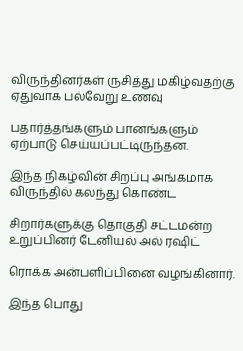விருந்தினர்கள் ருசித்து மகிழ்வதற்கு ஏதுவாக பல்வேறு உணவு

பதார்த்தங்களும் பானங்களும் ஏற்பாடு செய்யப்பட்டிருந்தன.

இந்த நிகழ்வின் சிறப்பு அங்கமாக விருந்தில் கலந்து கொண்ட

சிறார்களுக்கு தொகுதி சட்டமன்ற உறுப்பினர் டேனியல் அல் ரஷிட்

ரொக்க அன்பளிப்பினை வழங்கினார்.

இந்த பொது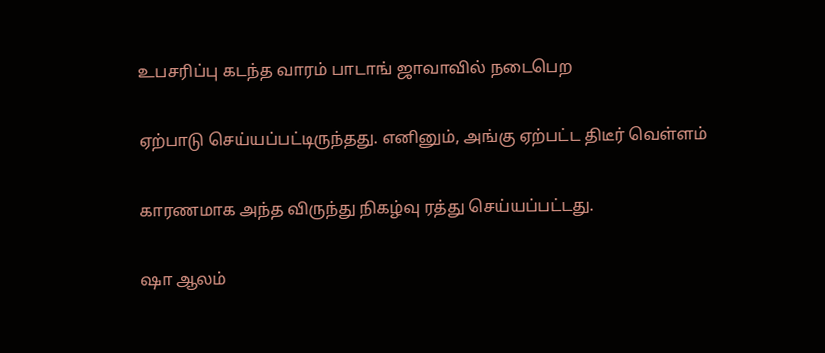உபசரிப்பு கடந்த வாரம் பாடாங் ஜாவாவில் நடைபெற

ஏற்பாடு செய்யப்பட்டிருந்தது. எனினும், அங்கு ஏற்பட்ட திடீர் வெள்ளம்

காரணமாக அந்த விருந்து நிகழ்வு ரத்து செய்யப்பட்டது.

ஷா ஆலம்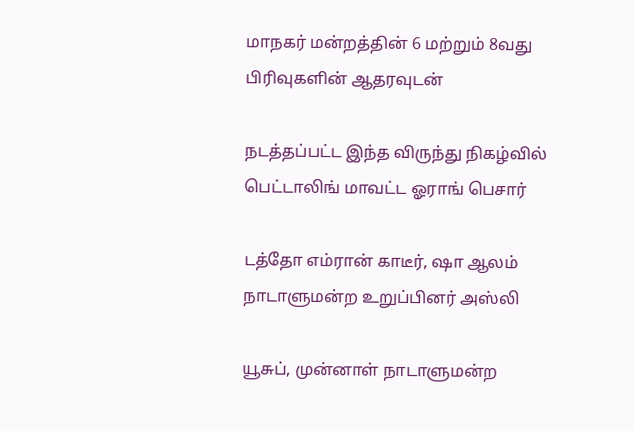மாநகர் மன்றத்தின் 6 மற்றும் 8வது பிரிவுகளின் ஆதரவுடன்

நடத்தப்பட்ட இந்த விருந்து நிகழ்வில் பெட்டாலிங் மாவட்ட ஓராங் பெசார்

டத்தோ எம்ரான் காடீர், ஷா ஆலம் நாடாளுமன்ற உறுப்பினர் அஸ்லி

யூசுப், முன்னாள் நாடாளுமன்ற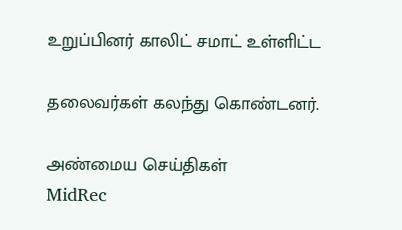உறுப்பினர் காலிட் சமாட் உள்ளிட்ட

தலைவர்கள் கலந்து கொண்டனர்.

அண்மைய செய்திகள்
MidRec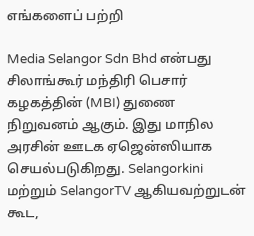எங்களைப் பற்றி

Media Selangor Sdn Bhd என்பது சிலாங்கூர் மந்திரி பெசார் கழகத்தின் (MBI) துணை நிறுவனம் ஆகும். இது மாநில அரசின் ஊடக ஏஜென்ஸியாக செயல்படுகிறது. Selangorkini மற்றும் SelangorTV ஆகியவற்றுடன் கூட,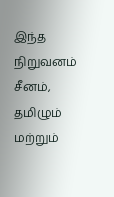இந்த நிறுவனம் சீனம், தமிழும் மற்றும்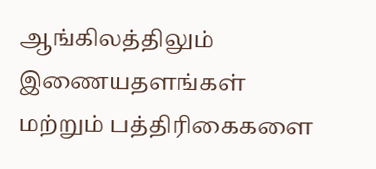ஆங்கிலத்திலும் இணையதளங்கள் மற்றும் பத்திரிகைகளை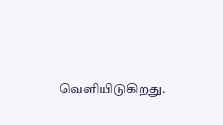வெளியிடுகிறது.